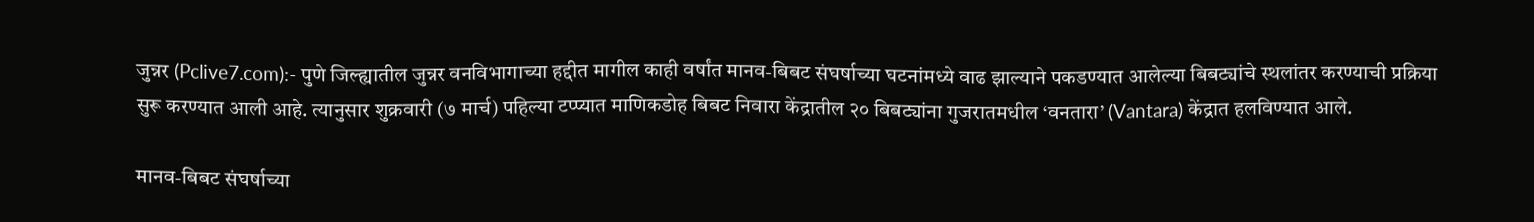जुन्नर (Pclive7.com):- पुणे जिल्ह्यातील जुन्नर वनविभागाच्या हद्दीत मागील काही वर्षांत मानव-बिबट संघर्षाच्या घटनांमध्ये वाढ झाल्याने पकडण्यात आलेल्या बिबट्यांचे स्थलांतर करण्याची प्रक्रिया सुरू करण्यात आली आहे. त्यानुसार शुक्रवारी (७ मार्च) पहिल्या टप्प्यात माणिकडोह बिबट निवारा केंद्रातील २० बिबट्यांना गुजरातमधील ‘वनतारा’ (Vantara) केंद्रात हलविण्यात आले.

मानव-बिबट संघर्षाच्या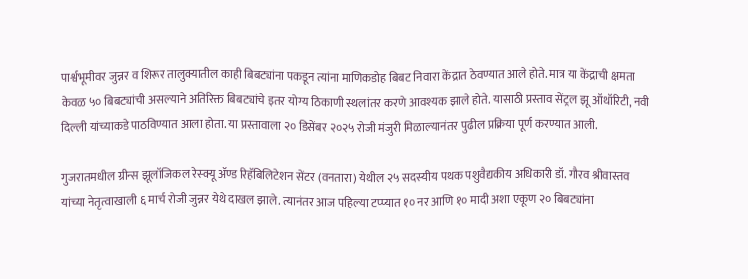पार्श्वभूमीवर जुन्नर व शिरूर तालुक्यातील काही बिबट्यांना पकडून त्यांना माणिकडोह बिबट निवारा केंद्रात ठेवण्यात आले होते. मात्र या केंद्राची क्षमता केवळ ५० बिबट्यांची असल्याने अतिरिक्त बिबट्यांचे इतर योग्य ठिकाणी स्थलांतर करणे आवश्यक झाले होते. यासाठी प्रस्ताव सेंट्रल झू ऑथॉरिटी, नवी दिल्ली यांच्याकडे पाठविण्यात आला होता. या प्रस्तावाला २० डिसेंबर २०२५ रोजी मंजुरी मिळाल्यानंतर पुढील प्रक्रिया पूर्ण करण्यात आली.

गुजरातमधील ग्रीन्स झूलॉजिकल रेस्क्यू ॲण्ड रिहॅबिलिटेशन सेंटर (वनतारा) येथील २५ सदस्यीय पथक पशुवैद्यकीय अधिकारी डॉ. गौरव श्रीवास्तव यांच्या नेतृत्वाखाली ६ मार्च रोजी जुन्नर येथे दाखल झाले. त्यानंतर आज पहिल्या टप्प्यात १० नर आणि १० मादी अशा एकूण २० बिबट्यांना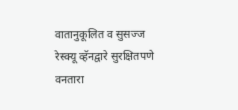वातानुकूलित व सुसज्ज रेस्क्यू व्हॅनद्वारे सुरक्षितपणे वनतारा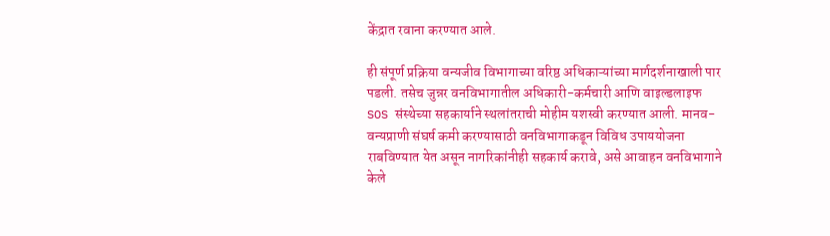केंद्रात रवाना करण्यात आले.

ही संपूर्ण प्रक्रिया वन्यजीव विभागाच्या वरिष्ठ अधिकाऱ्यांच्या मार्गदर्शनाखाली पार पडली. तसेच जुन्नर वनविभागातील अधिकारी-कर्मचारी आणि वाइल्डलाइफ SOS संस्थेच्या सहकार्याने स्थलांतराची मोहीम यशस्वी करण्यात आली. मानव-वन्यप्राणी संघर्ष कमी करण्यासाठी वनविभागाकडून विविध उपाययोजना राबविण्यात येत असून नागरिकांनीही सहकार्य करावे, असे आवाहन वनविभागाने केले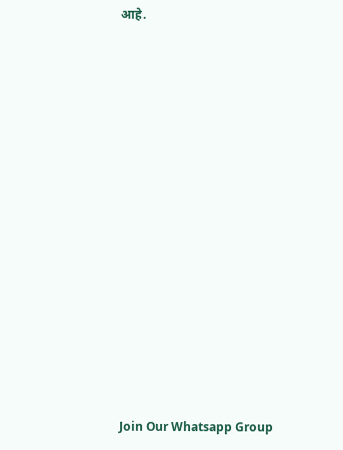आहे.



















Join Our Whatsapp Group